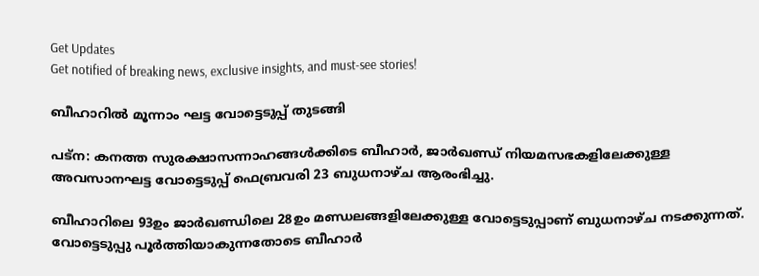Get Updates
Get notified of breaking news, exclusive insights, and must-see stories!

ബീഹാറില്‍ മൂന്നാം ഘട്ട വോട്ടെടുപ്പ് തുടങ്ങി

പട്ന: കനത്ത സുരക്ഷാസന്നാഹങ്ങള്‍ക്കിടെ ബീഹാര്‍, ജാര്‍ഖണ്ഡ് നിയമസഭകളിലേക്കുള്ള അവസാനഘട്ട വോട്ടെടുപ്പ് ഫെബ്രവരി 23 ബുധനാഴ്ച ആരംഭിച്ചു.

ബീഹാറിലെ 93ഉം ജാര്‍ഖണ്ഡിലെ 28ഉം മണ്ഡലങ്ങളിലേക്കുള്ള വോട്ടെടുപ്പാണ് ബുധനാഴ്ച നടക്കുന്നത്. വോട്ടെടുപ്പു പൂര്‍ത്തിയാകുന്നതോടെ ബീഹാര്‍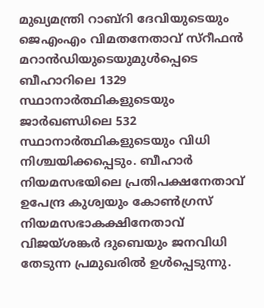മുഖ്യമന്ത്രി റാബ്റി ദേവിയുടെയും ജെഎംഎം വിമതനേതാവ് സ്റീഫന്‍ മറാന്‍ഡിയുടെയുമുള്‍പ്പെടെ ബീഹാറിലെ 1329 സ്ഥാനാര്‍ത്ഥികളുടെയും ജാര്‍ഖണ്ഡിലെ 532 സ്ഥാനാര്‍ത്ഥികളുടെയും വിധി നിശ്ചയിക്കപ്പെടും. ബീഹാര്‍ നിയമസഭയിലെ പ്രതിപക്ഷനേതാവ് ഉപേന്ദ്ര കുശ്വയും കോണ്‍ഗ്രസ് നിയമസഭാകക്ഷിനേതാവ് വിജയ്ശങ്കര്‍ ദുബെയും ജനവിധി തേടുന്ന പ്രമുഖരില്‍ ഉള്‍പ്പെടുന്നു.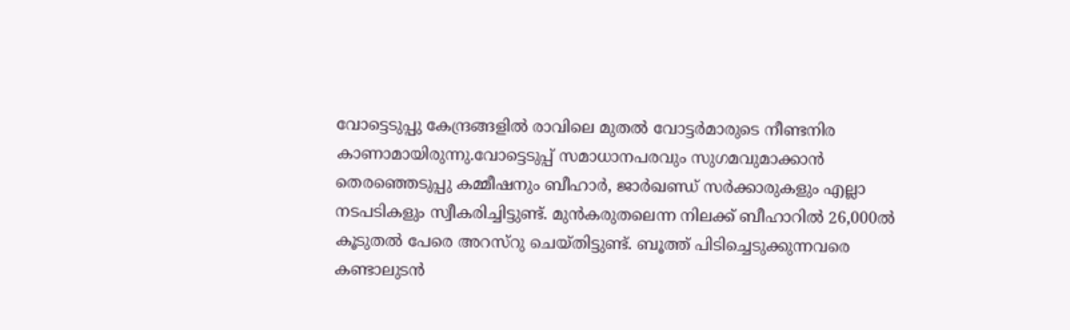വോട്ടെടുപ്പു കേന്ദ്രങ്ങളില്‍ രാവിലെ മുതല്‍ വോട്ടര്‍മാരുടെ നീണ്ടനിര കാണാമായിരുന്നു.വോട്ടെടുപ്പ് സമാധാനപരവും സുഗമവുമാക്കാന്‍ തെരഞ്ഞെടുപ്പു കമ്മീഷനും ബീഹാര്‍, ജാര്‍ഖണ്ഡ് സര്‍ക്കാരുകളും എല്ലാ നടപടികളും സ്വീകരിച്ചിട്ടുണ്ട്. മുന്‍കരുതലെന്ന നിലക്ക് ബീഹാറില്‍ 26,000ല്‍ കൂടുതല്‍ പേരെ അറസ്റു ചെയ്തിട്ടുണ്ട്. ബൂത്ത് പിടിച്ചെടുക്കുന്നവരെ കണ്ടാലുടന്‍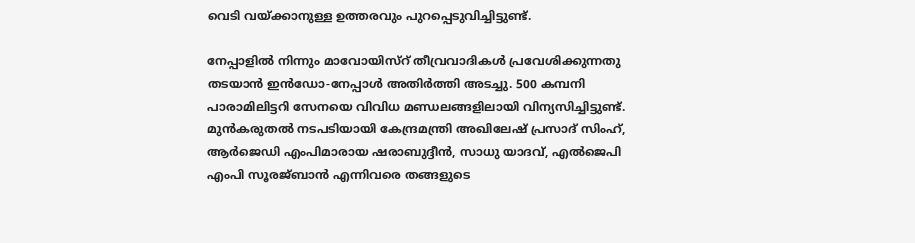വെടി വയ്ക്കാനുള്ള ഉത്തരവും പുറപ്പെടുവിച്ചിട്ടുണ്ട്.

നേപ്പാളില്‍ നിന്നും മാവോയിസ്റ് തീവ്രവാദികള്‍ പ്രവേശിക്കുന്നതു തടയാന്‍ ഇന്‍ഡോ-നേപ്പാള്‍ അതിര്‍ത്തി അടച്ചു. 500 കമ്പനി പാരാമിലിട്ടറി സേനയെ വിവിധ മണ്ഡലങ്ങളിലായി വിന്യസിച്ചിട്ടുണ്ട്. മുന്‍കരുതല്‍ നടപടിയായി കേന്ദ്രമന്ത്രി അഖിലേഷ് പ്രസാദ് സിംഹ്, ആര്‍ജെഡി എംപിമാരായ ഷരാബുദ്ദീന്‍, സാധു യാദവ്, എല്‍ജെപി എംപി സൂരജ്ബാന്‍ എന്നിവരെ തങ്ങളുടെ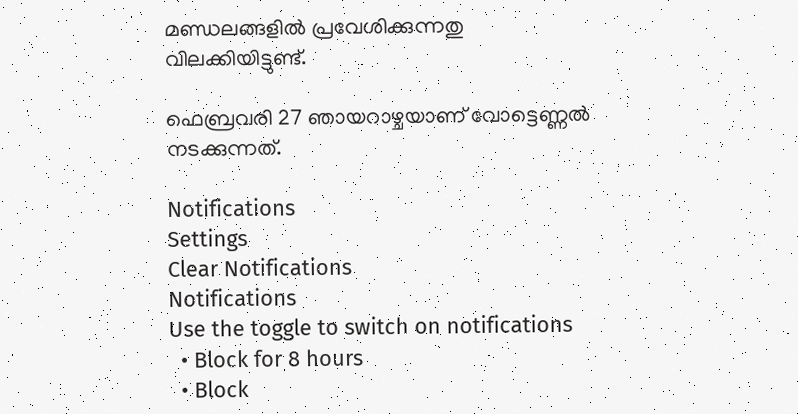മണ്ഡലങ്ങളില്‍ പ്രവേശിക്കുന്നതു വിലക്കിയിട്ടുണ്ട്.

ഫെബ്രവരി 27 ഞായറാഴ്ചയാണ് വോട്ടെണ്ണല്‍ നടക്കുന്നത്.

Notifications
Settings
Clear Notifications
Notifications
Use the toggle to switch on notifications
  • Block for 8 hours
  • Block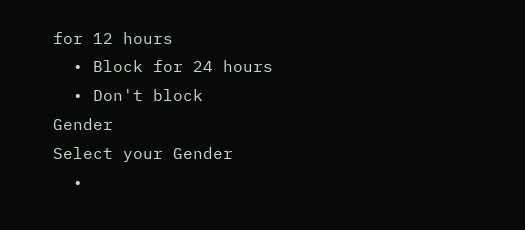for 12 hours
  • Block for 24 hours
  • Don't block
Gender
Select your Gender
  •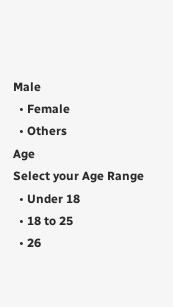Male
  • Female
  • Others
Age
Select your Age Range
  • Under 18
  • 18 to 25
  • 26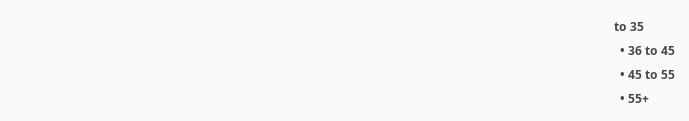to 35
  • 36 to 45
  • 45 to 55
  • 55+